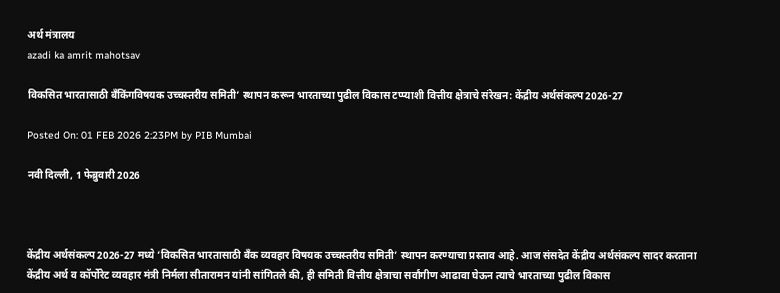अर्थ मंत्रालय
azadi ka amrit mahotsav

विकसित भारतासाठी बँकिंगविषयक उच्चस्तरीय समिती’ स्थापन करून भारताच्या पुढील विकास टप्प्याशी वित्तीय क्षेत्राचे संरेखन: केंद्रीय अर्थसंकल्प 2026-27

Posted On: 01 FEB 2026 2:23PM by PIB Mumbai

नवी दिल्‍ली, 1 फेब्रुवारी 2026



केंद्रीय अर्थसंकल्प 2026-27 मध्ये ‘विकसित भारतासाठी बँक व्यवहार विषयक उच्चस्तरीय समिती’ स्थापन करण्याचा प्रस्ताव आहे. आज संसदेत केंद्रीय अर्थसंकल्प सादर करताना केंद्रीय अर्थ व कॉर्पोरेट व्यवहार मंत्री निर्मला सीतारामन यांनी सांगितले की, ही समिती वित्तीय क्षेत्राचा सर्वांगीण आढावा घेऊन त्याचे भारताच्या पुढील विकास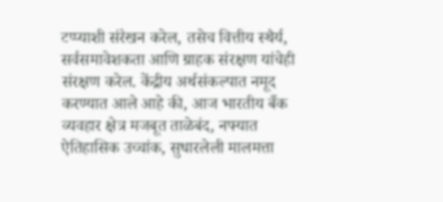टप्प्याशी संरेखन करेल, तसेच वित्तीय स्थैर्य, सर्वसमावेशकता आणि ग्राहक संरक्षण यांचेही संरक्षण करेल. केंद्रीय अर्थसंकल्पात नमूद करण्यात आले आहे की, आज भारतीय बँक व्यवहार क्षेत्र मजबूत ताळेबंद, नफ्यात ऐतिहासिक उच्चांक, सुधारलेली मालमत्ता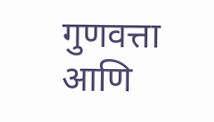गुणवत्ता आणि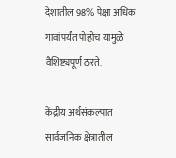देशातील 98% पेक्षा अधिक गावांपर्यंत पोहोच यामुळे वैशिष्ट्यपूर्ण ठरते.

केंद्रीय अर्थसंकल्पात सार्वजनिक क्षेत्रातील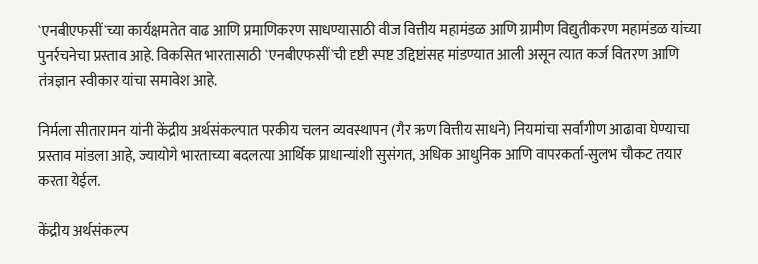`एनबीएफसीं`च्या कार्यक्षमतेत वाढ आणि प्रमाणिकरण साधण्यासाठी वीज वित्तीय महामंडळ आणि ग्रामीण विद्युतीकरण महामंडळ यांच्या पुनर्रचनेचा प्रस्ताव आहे. विकसित भारतासाठी `एनबीएफसीं`ची दृष्टी स्पष्ट उद्दिष्टांसह मांडण्यात आली असून त्यात कर्ज वितरण आणि तंत्रज्ञान स्वीकार यांचा समावेश आहे.

निर्मला सीतारामन यांनी केंद्रीय अर्थसंकल्पात परकीय चलन व्यवस्थापन (गैर ऋण वित्तीय साधने) नियमांचा सर्वांगीण आढावा घेण्याचा प्रस्ताव मांडला आहे, ज्यायोगे भारताच्या बदलत्या आर्थिक प्राधान्यांशी सुसंगत, अधिक आधुनिक आणि वापरकर्ता-सुलभ चौकट तयार करता येईल.

केंद्रीय अर्थसंकल्प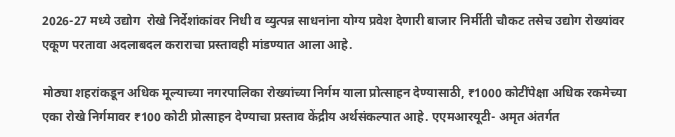2026-27 मध्ये उद्योग  रोखे निर्देशांकांवर निधी व व्युत्पन्न साधनांना योग्य प्रवेश देणारी बाजार निर्मीती चौकट तसेच उद्योग रोख्यांवर एकूण परतावा अदलाबदल कराराचा प्रस्तावही मांडण्यात आला आहे.

मोठ्या शहरांकडून अधिक मूल्याच्या नगरपालिका रोख्यांच्या निर्गम याला प्रोत्साहन देण्यासाठी, ₹1000 कोटींपेक्षा अधिक रकमेच्या एका रोखे निर्गमावर ₹100 कोटी प्रोत्साहन देण्याचा प्रस्ताव केंद्रीय अर्थसंकल्पात आहे. एएमआरयूटी- अमृत अंतर्गत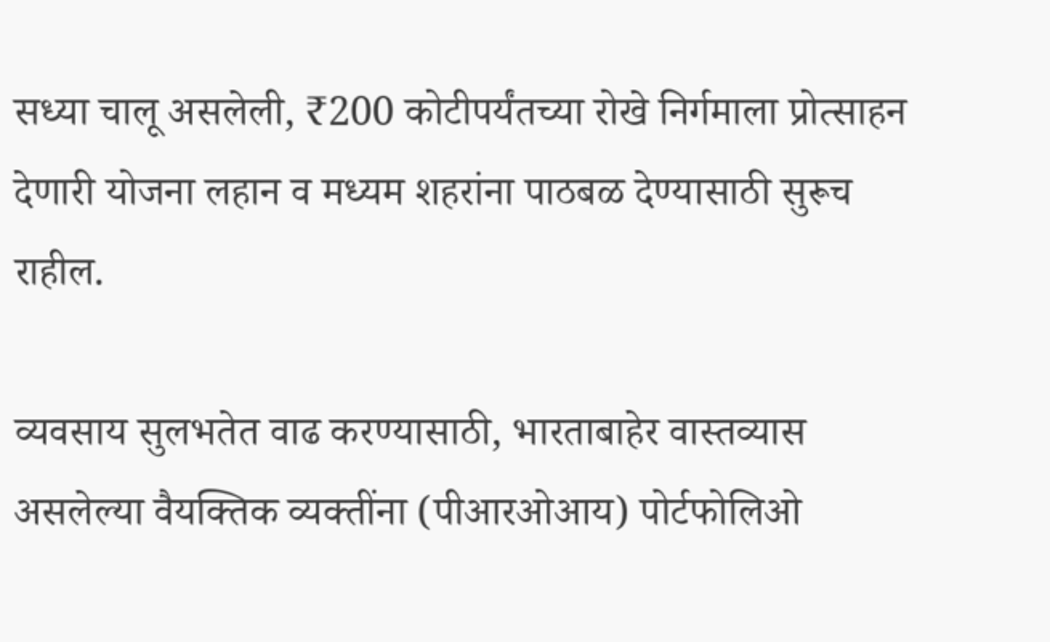सध्या चालू असलेली, ₹200 कोटीपर्यंतच्या रोखे निर्गमाला प्रोत्साहन देणारी योजना लहान व मध्यम शहरांना पाठबळ देण्यासाठी सुरूच राहील.

व्यवसाय सुलभतेत वाढ करण्यासाठी, भारताबाहेर वास्तव्यास असलेल्या वैयक्तिक व्यक्तींना (पीआरओआय) पोर्टफोलिओ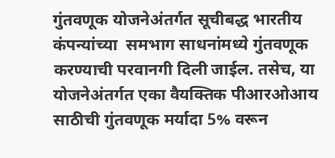गुंतवणूक योजनेअंतर्गत सूचीबद्ध भारतीय कंपन्यांच्या  समभाग साधनांमध्ये गुंतवणूक करण्याची परवानगी दिली जाईल. तसेच, या योजनेअंतर्गत एका वैयक्तिक पीआरओआय साठीची गुंतवणूक मर्यादा 5% वरून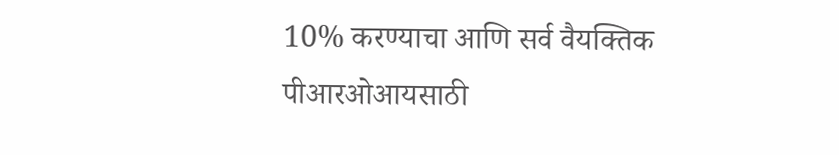10% करण्याचा आणि सर्व वैयक्तिक पीआरओआयसाठी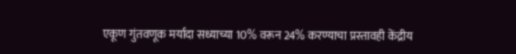एकूण गुंतवणूक मर्यादा सध्याच्या 10% वरून 24% करण्याचा प्रस्तावही केंद्रीय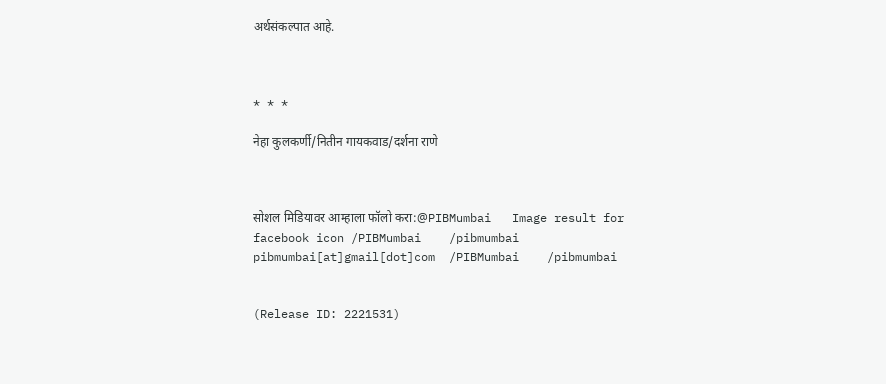अर्थसंकल्पात आहे.



* * *

नेहा कुलकर्णी/नितीन गायकवाड/दर्शना राणे



सोशल मिडियावर आम्हाला फॉलो करा:@PIBMumbai   Image result for facebook icon /PIBMumbai    /pibmumbai  pibmumbai[at]gmail[dot]com  /PIBMumbai    /pibmumbai


(Release ID: 2221531)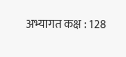अभ्यागत कक्ष : 128